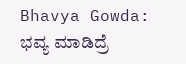Bhavya Gowda: ಭವ್ಯ ಮಾಡಿದ್ರೆ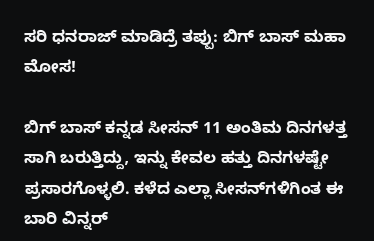ಸರಿ ಧನರಾಜ್‌ ಮಾಡಿದ್ರೆ ತಪ್ಪು: ಬಿಗ್‌ ಬಾಸ್‌ ಮಹಾ ಮೋಸ!

ಬಿಗ್ ಬಾಸ್ ಕನ್ನಡ ಸೀಸನ್ 11 ಅಂತಿಮ ದಿನಗಳತ್ತ ಸಾಗಿ ಬರುತ್ತಿದ್ದು, ಇನ್ನು ಕೇವಲ ಹತ್ತು ದಿನಗಳಷ್ಟೇ ಪ್ರಸಾರಗೊಳ್ಳಲಿ. ಕಳೆದ ಎಲ್ಲಾ ಸೀಸನ್‌ಗಳಿಗಿಂತ ಈ ಬಾರಿ ವಿನ್ನರ್‌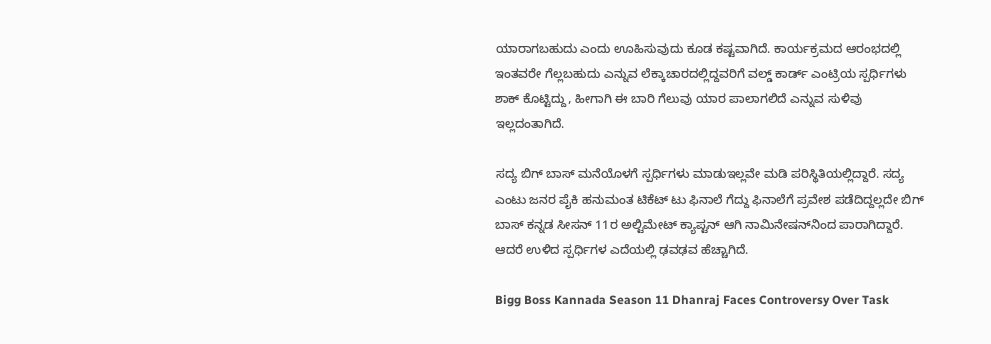ಯಾರಾಗಬಹುದು ಎಂದು ಊಹಿಸುವುದು ಕೂಡ ಕಷ್ಟವಾಗಿದೆ. ಕಾರ್ಯಕ್ರಮದ ಆರಂಭದಲ್ಲಿ ಇಂತವರೇ ಗೆಲ್ಲಬಹುದು ಎನ್ನುವ ಲೆಕ್ಕಾಚಾರದಲ್ಲಿದ್ದವರಿಗೆ ವಲ್ಡ್‌ ಕಾರ್ಡ್ ಎಂಟ್ರಿಯ ಸ್ಪರ್ಧಿಗಳು ಶಾಕ್ ಕೊಟ್ಟಿದ್ದು, ಹೀಗಾಗಿ ಈ ಬಾರಿ ಗೆಲುವು ಯಾರ ಪಾಲಾಗಲಿದೆ ಎನ್ನುವ ಸುಳಿವು ಇಲ್ಲದಂತಾಗಿದೆ.

ಸದ್ಯ ಬಿಗ್‌ ಬಾಸ್‌ ಮನೆಯೊಳಗೆ ಸ್ಪರ್ಧಿಗಳು ಮಾಡುಇಲ್ಲವೇ ಮಡಿ ಪರಿಸ್ಥಿತಿಯಲ್ಲಿದ್ದಾರೆ. ಸದ್ಯ ಎಂಟು ಜನರ ಪೈಕಿ ಹನುಮಂತ ಟಿಕೆಟ್‌ ಟು ಫಿನಾಲೆ ಗೆದ್ದು ಫಿನಾಲೆಗೆ ಪ್ರವೇಶ ಪಡೆದಿದ್ದಲ್ಲದೇ ಬಿಗ್ ಬಾಸ್ ಕನ್ನಡ ಸೀಸನ್ 11ರ ಅಲ್ಟಿಮೇಟ್ ಕ್ಯಾಪ್ಟನ್‌ ಆಗಿ ನಾಮಿನೇಷನ್‌ನಿಂದ ಪಾರಾಗಿದ್ದಾರೆ. ಆದರೆ ಉಳಿದ ಸ್ಪರ್ಧಿಗಳ ಎದೆಯಲ್ಲಿ ಢವಢವ ಹೆಚ್ಚಾಗಿದೆ.

Bigg Boss Kannada Season 11 Dhanraj Faces Controversy Over Task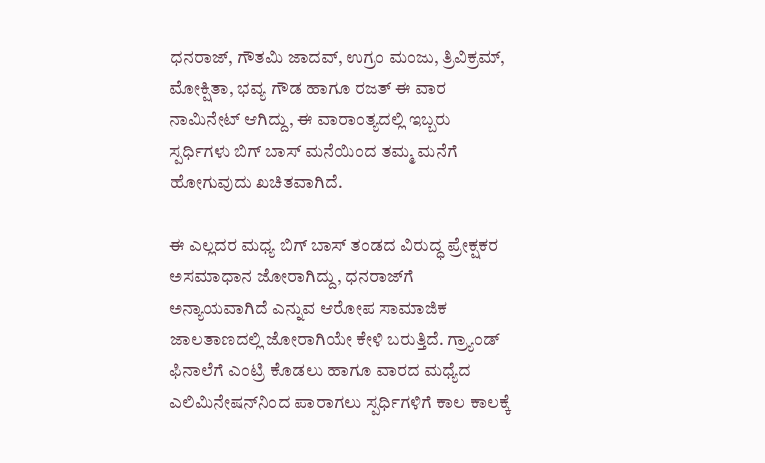ಧನರಾಜ್, ಗೌತಮಿ ಜಾದವ್‌, ಉಗ್ರಂ ಮಂಜು, ತ್ರಿವಿಕ್ರಮ್‌, ಮೋಕ್ಷಿತಾ, ಭವ್ಯ ಗೌಡ ಹಾಗೂ ರಜತ್‌ ಈ ವಾರ ನಾಮಿನೇಟ್‌ ಆಗಿದ್ದು, ಈ ವಾರಾಂತ್ಯದಲ್ಲಿ ಇಬ್ಬರು ಸ್ಪರ್ಧಿಗಳು ಬಿಗ್‌ ಬಾಸ್‌ ಮನೆಯಿಂದ ತಮ್ಮ ಮನೆಗೆ ಹೋಗುವುದು ಖಚಿತವಾಗಿದೆ.

ಈ ಎಲ್ಲದರ ಮಧ್ಯ ಬಿಗ್ ಬಾಸ್ ತಂಡದ ವಿರುದ್ಧ ಪ್ರೇಕ್ಷಕರ ಅಸಮಾಧಾನ ಜೋರಾಗಿದ್ದು, ಧನರಾಜ್‌ಗೆ ಅನ್ಯಾಯವಾಗಿದೆ ಎನ್ನುವ ಆರೋಪ ಸಾಮಾಜಿಕ ಜಾಲತಾಣದಲ್ಲಿ ಜೋರಾಗಿಯೇ ಕೇಳಿ ಬರುತ್ತಿದೆ. ಗ್ರ್ಯಾಂಡ್ ಫಿನಾಲೆಗೆ ಎಂಟ್ರಿ ಕೊಡಲು ಹಾಗೂ ವಾರದ ಮಧ್ಯೆದ ಎಲಿಮಿನೇಷನ್‌ನಿಂದ ಪಾರಾಗಲು ಸ್ಪರ್ಧಿಗಳಿಗೆ ಕಾಲ ಕಾಲಕ್ಕೆ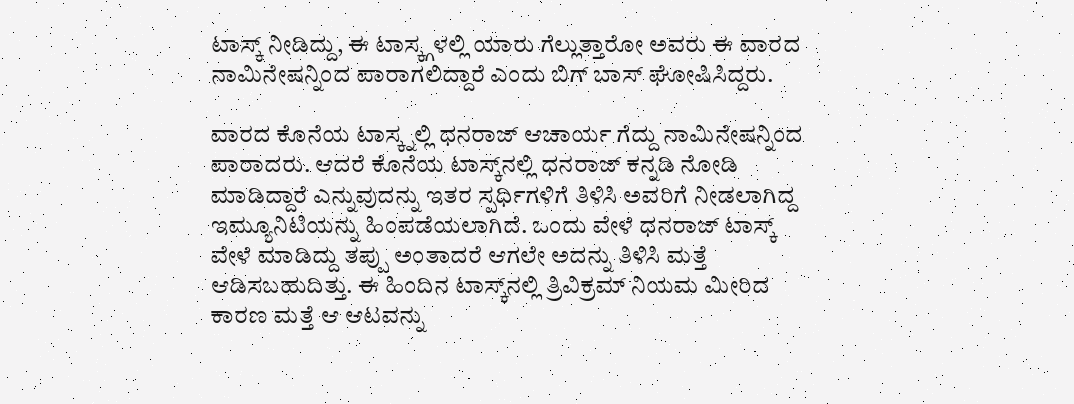ಟಾಸ್ಕ್ ನೀಡಿದ್ದು, ಈ ಟಾಸ್ಕ್ಗಳಲ್ಲಿ ಯಾರು ಗೆಲ್ಲುತ್ತಾರೋ ಅವರು ಈ ವಾರದ ನಾಮಿನೇಷನ್ನಿಂದ ಪಾರಾಗಲಿದ್ದಾರೆ ಎಂದು ಬಿಗ್‌ ಬಾಸ್‌ ಘೋಷಿಸಿದ್ದರು.

ವಾರದ ಕೊನೆಯ ಟಾಸ್ಕ್ನಲ್ಲಿ ಧನರಾಜ್ ಆಚಾರ್ಯ ಗೆದ್ದು ನಾಮಿನೇಷನ್ನಿಂದ ಪಾರಾದರು. ಆದರೆ ಕೊನೆಯ ಟಾಸ್ಕ್‌ನಲ್ಲಿ ಧನರಾಜ್ ಕನ್ನಡಿ ನೋಡಿ ಮಾಡಿದ್ದಾರೆ ಎನ್ನುವುದನ್ನು ಇತರ ಸ್ಪರ್ಧಿಗಳಿಗೆ ತಿಳಿಸಿ ಅವರಿಗೆ ನೀಡಲಾಗಿದ್ದ ಇಮ್ಯೂನಿಟಿಯನ್ನು ಹಿಂಪಡೆಯಲಾಗಿದೆ. ಒಂದು ವೇಳೆ ಧನರಾಜ್ ಟಾಸ್ಕ್‌ ವೇಳೆ ಮಾಡಿದ್ದು ತಪ್ಪು ಅಂತಾದರೆ ಆಗಲೇ ಅದನ್ನು ತಿಳಿಸಿ ಮತ್ತೆ ಆಡಿಸಬಹುದಿತ್ತು. ಈ ಹಿಂದಿನ ಟಾಸ್ಕ್‌ನಲ್ಲಿ ತ್ರಿವಿಕ್ರಮ್‌ ನಿಯಮ ಮೀರಿದ ಕಾರಣ ಮತ್ತೆ ಆ ಆಟವನ್ನು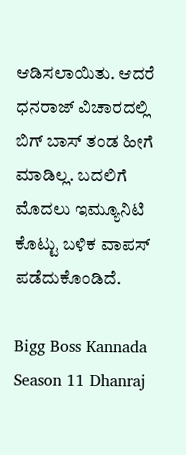ಆಡಿಸಲಾಯಿತು. ಆದರೆ ಧನರಾಜ್ ವಿಚಾರದಲ್ಲಿ ಬಿಗ್‌ ಬಾಸ್‌ ತಂಡ ಹೀಗೆ ಮಾಡಿಲ್ಲ. ಬದಲಿಗೆ ಮೊದಲು ಇಮ್ಯೂನಿಟಿ ಕೊಟ್ಟು ಬಳಿಕ ವಾಪಸ್‌ ಪಡೆದುಕೊಂಡಿದೆ.

Bigg Boss Kannada Season 11 Dhanraj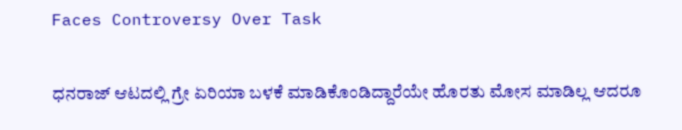Faces Controversy Over Task

ಧನರಾಜ್ ಆಟದಲ್ಲಿ ಗ್ರೇ ಏರಿಯಾ ಬಳಕೆ ಮಾಡಿಕೊಂಡಿದ್ದಾರೆಯೇ ಹೊರತು ಮೋಸ ಮಾಡಿಲ್ಲ ಆದರೂ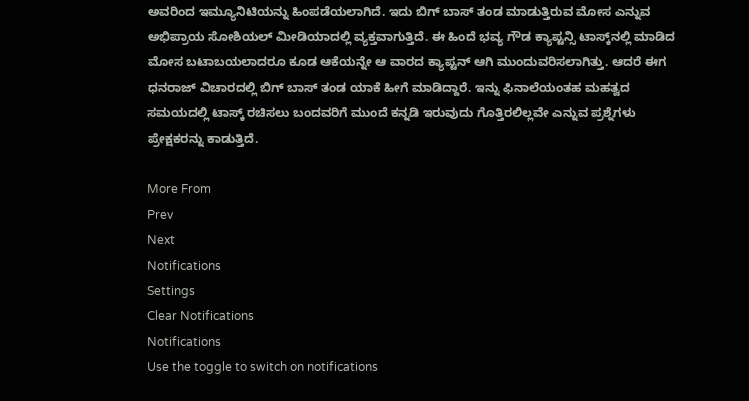ಅವರಿಂದ ಇಮ್ಯೂನಿಟಿಯನ್ನು ಹಿಂಪಡೆಯಲಾಗಿದೆ. ಇದು ಬಿಗ್‌ ಬಾಸ್‌ ತಂಡ ಮಾಡುತ್ತಿರುವ ಮೋಸ ಎನ್ನುವ ಅಭಿಪ್ರಾಯ ಸೋಶಿಯಲ್ ಮೀಡಿಯಾದಲ್ಲಿ ವ್ಯಕ್ತವಾಗುತ್ತಿದೆ. ಈ ಹಿಂದೆ ಭವ್ಯ ಗೌಡ ಕ್ಯಾಪ್ಟನ್ಸಿ ಟಾಸ್ಕ್‌ನಲ್ಲಿ ಮಾಡಿದ ಮೋಸ ಬಟಾಬಯಲಾದರೂ ಕೂಡ ಆಕೆಯನ್ನೇ ಆ ವಾರದ ಕ್ಯಾಪ್ಟನ್‌ ಆಗಿ ಮುಂದುವರಿಸಲಾಗಿತ್ತು. ಆದರೆ ಈಗ ಧನರಾಜ್ ವಿಚಾರದಲ್ಲಿ ಬಿಗ್‌ ಬಾಸ್‌ ತಂಡ ಯಾಕೆ ಹೀಗೆ ಮಾಡಿದ್ದಾರೆ. ಇನ್ನು ಫಿನಾಲೆಯಂತಹ ಮಹತ್ವದ ಸಮಯದಲ್ಲಿ ಟಾಸ್ಕ್‌ ರಚಿಸಲು ಬಂದವರಿಗೆ ಮುಂದೆ ಕನ್ನಡಿ ಇರುವುದು ಗೊತ್ತಿರಲಿಲ್ಲವೇ ಎನ್ನುವ ಪ್ರಶ್ನೆಗಳು ಪ್ರೇಕ್ಷಕರನ್ನು ಕಾಡುತ್ತಿದೆ.

More From
Prev
Next
Notifications
Settings
Clear Notifications
Notifications
Use the toggle to switch on notifications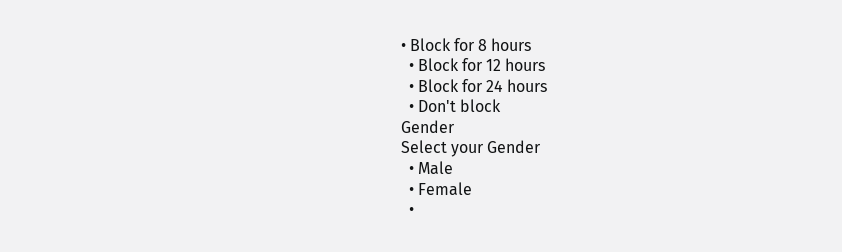• Block for 8 hours
  • Block for 12 hours
  • Block for 24 hours
  • Don't block
Gender
Select your Gender
  • Male
  • Female
  •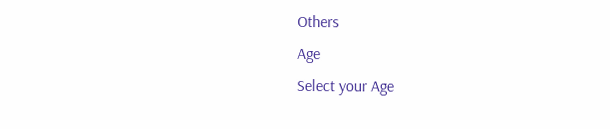Others
Age
Select your Age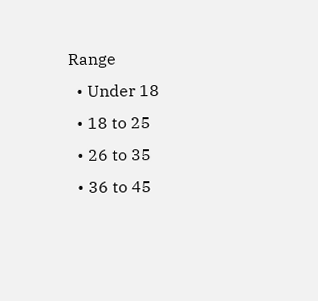Range
  • Under 18
  • 18 to 25
  • 26 to 35
  • 36 to 45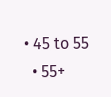• 45 to 55
  • 55+